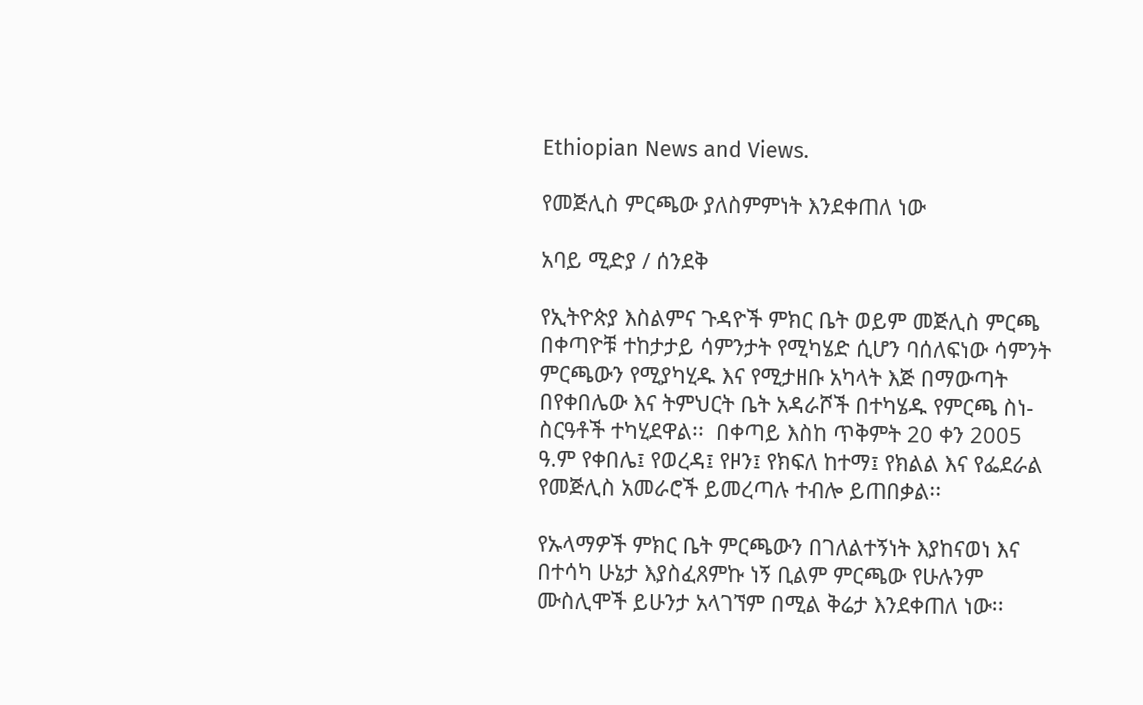Ethiopian News and Views.

የመጅሊስ ምርጫው ያለስምምነት እንደቀጠለ ነው

አባይ ሚድያ / ሰንደቅ

የኢትዮጵያ እስልምና ጉዳዮች ምክር ቤት ወይም መጅሊስ ምርጫ በቀጣዮቹ ተከታታይ ሳምንታት የሚካሄድ ሲሆን ባሰለፍነው ሳምንት ምርጫውን የሚያካሂዱ እና የሚታዘቡ አካላት እጅ በማውጣት በየቀበሌው እና ትምህርት ቤት አዳራሾች በተካሄዱ የምርጫ ስነ-ስርዓቶች ተካሂደዋል፡፡  በቀጣይ እስከ ጥቅምት 20 ቀን 2005 ዓ.ም የቀበሌ፤ የወረዳ፤ የዞን፤ የክፍለ ከተማ፤ የክልል እና የፌደራል የመጅሊስ አመራሮች ይመረጣሉ ተብሎ ይጠበቃል፡፡

የኡላማዎች ምክር ቤት ምርጫውን በገለልተኝነት እያከናወነ እና በተሳካ ሁኔታ እያስፈጸምኩ ነኝ ቢልም ምርጫው የሁሉንም ሙስሊሞች ይሁንታ አላገኘም በሚል ቅሬታ እንደቀጠለ ነው፡፡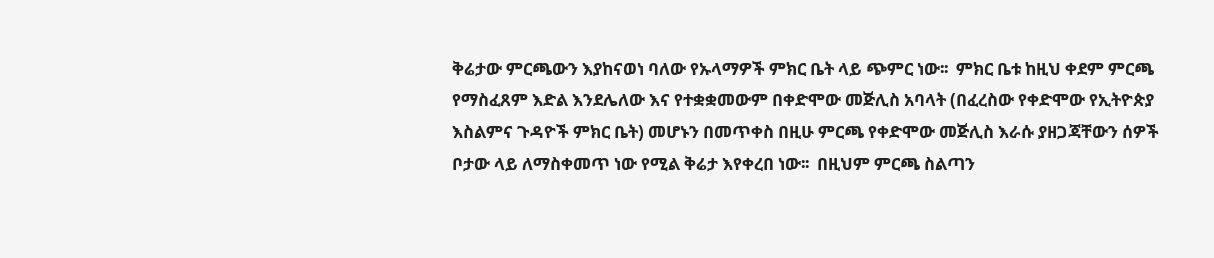ቅሬታው ምርጫውን እያከናወነ ባለው የኡላማዎች ምክር ቤት ላይ ጭምር ነው፡፡  ምክር ቤቱ ከዚህ ቀደም ምርጫ የማስፈጸም እድል እንደሌለው እና የተቋቋመውም በቀድሞው መጅሊስ አባላት (በፈረስው የቀድሞው የኢትዮጵያ እስልምና ጉዳዮች ምክር ቤት) መሆኑን በመጥቀስ በዚሁ ምርጫ የቀድሞው መጅሊስ እራሱ ያዘጋጃቸውን ሰዎች ቦታው ላይ ለማስቀመጥ ነው የሚል ቅሬታ እየቀረበ ነው፡፡  በዚህም ምርጫ ስልጣን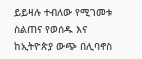ይይዛሉ ተብለው የሚገመቱ ስልጠና የወሰዱ እና ከኢትዮጵያ ውጭ በሊባኖስ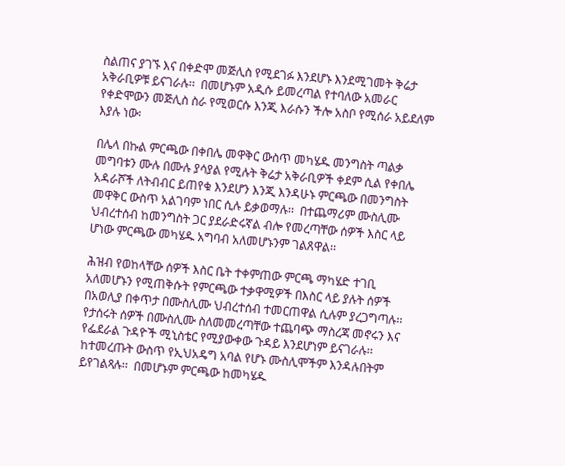ስልጠና ያገኙ እና በቀድሞ መጅሊስ የሚደገፉ እንደሆኑ እንደሚገመት ቅሬታ አቅራቢዎቹ ይናገራሉ፡፡  በመሆኑም አዲሱ ይመረጣል የተባለው አመራር የቀድሞውን መጅሊስ ስራ የሚወርሱ እንጂ እራሱን ችሎ አስቦ የሚሰራ አይደለም እያሉ ነው፡

በሌላ በኩል ምርጫው በቀበሌ መዋቅር ውስጥ መካሄዱ መንግስት ጣልቃ መግባቱን ሙሉ በሙሉ ያሳያል የሚሉት ቅሬታ አቅራቢዎች ቀደም ሲል የቀበሌ አዳራሾች ለትብብር ይጠየቁ እንደሆን እንጂ እንዳሁኑ ምርጫው በመንግስት መዋቅር ውስጥ አልገባም ነበር ሲሉ ይቃወማሉ፡፡  በተጨማሪም ሙስሊሙ ህብረተሰብ ከመንግስት ጋር ያደራድሩኛል ብሎ የመረጣቸው ሰዎች እስር ላይ ሆነው ምርጫው መካሄዱ አግባብ አለመሆኑንም ገልጸዋል፡፡

ሕዝብ የወከላቸው ሰዎች እስር ቤት ተቀምጠው ምርጫ ማካሄድ ተገቢ አለመሆኑን የሚጠቅሱት የምርጫው ተቃዋሚዎች በእስር ላይ ያሉት ሰዎች በአወሊያ በቀጥታ በሙስሊሙ ህብረተሰብ ተመርጠዋል ሲሉም ያረጋግጣሉ፡፡  የታሰሩት ሰዎች በሙስሊሙ ስለመመረጣቸው ተጨባጭ ማስረጃ መኖሩን እና የፌደራል ጉዳዮች ሚኒስቴር የሚያውቀው ጉዳይ እንደሆነም ይናገራሉ፡፡  ከተመረጡት ውስጥ የኢህአዴግ አባል የሆኑ ሙስሊሞችም እንዳሉበትም ይየገልጻሉ፡፡  በመሆኑም ምርጫው ከመካሄዱ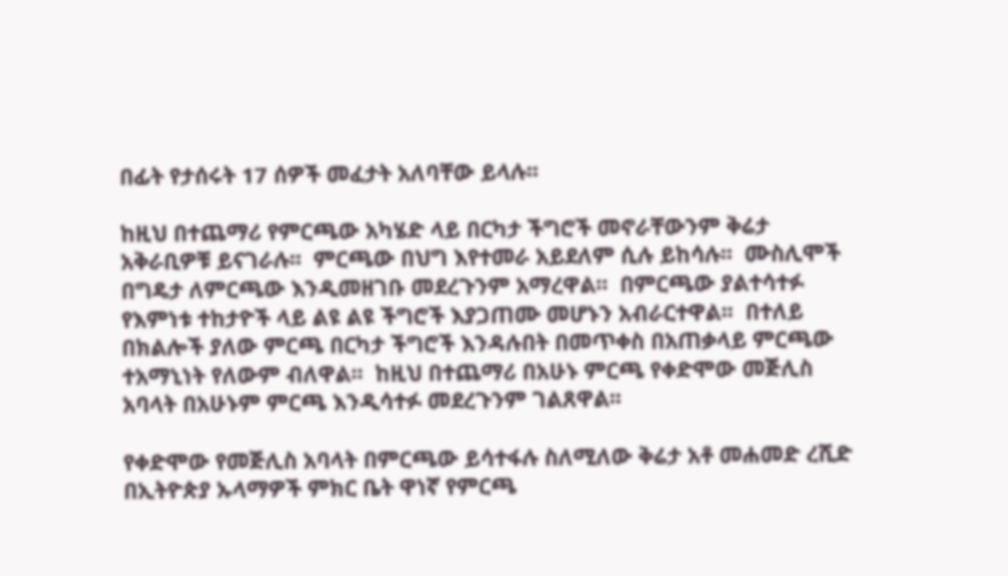በፊት የታሰሩት 17 ሰዎች መፈታት አለባቸው ይላሉ፡፡

ከዚህ በተጨማሪ የምርጫው አካሄድ ላይ በርካታ ችግሮች መኖራቸውንም ቅሬታ አቅራቢዎቹ ይናገራሉ፡፡  ምርጫው በህግ እየተመራ አይደለም ሲሉ ይከሳሉ፡፡  ሙስሊሞች በግዴታ ለምርጫው እንዲመዘገቡ መደረጉንም አማረዋል፡፡  በምርጫው ያልተሳተፉ የእምነቱ ተከታዮች ላይ ልዩ ልዩ ችግሮች እያጋጠሙ መሆኑን አብራርተዋል፡፡  በተለይ በክልሎች ያለው ምርጫ በርካታ ችግሮች እንዳሉበት በመጥቀስ በአጠቃላይ ምርጫው ተአማኒነት የለውም ብለዋል፡፡  ከዚህ በተጨማሪ በአሁኑ ምርጫ የቀድሞው መጅሊስ አባላት በአሁኑም ምርጫ እንዲሳተፉ መደረጉንም ገልጸዋል፡፡

የቀድሞው የመጅሊስ አባላት በምርጫው ይሳተፋሉ ስለሚለው ቅሬታ አቶ መሐመድ ረሺድ በኢትዮጵያ ኡላማዎች ምክር ቤት ዋነኛ የምርጫ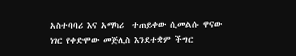አስተባባሪ እና አማካሪ  ተጠይቀው ሲመልሱ ዋናው ነገር የቀድሞው መጅሊስ እንደተቋም ችግር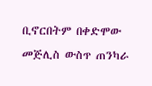ቢኖርበትም በቀድሞው መጅሊስ ውስጥ ጠንካራ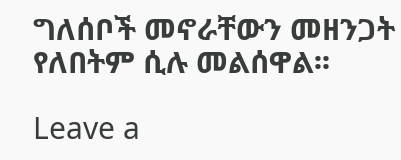ግለሰቦች መኖራቸውን መዘንጋት የለበትም ሲሉ መልሰዋል፡፡

Leave a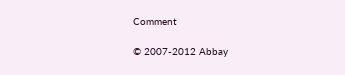Comment

© 2007-2012 Abbay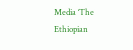Media ‘The Ethiopian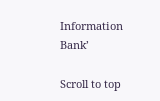Information Bank’

Scroll to top